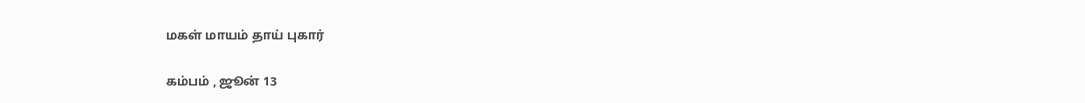மகள் மாயம் தாய் புகார்

கம்பம் , ஜூன் 13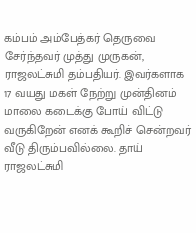கம்பம் அம்பேத்கர் தெருவை சேர்ந்தவர் முத்து முருகன், ராஜலட்சுமி தம்பதியர். இவர்களாக 17 வயது மகள் நேற்று முன்தினம் மாலை கடைக்கு போய் விட்டு வருகிறேன் எனக் கூறிச் சென்றவர் வீடு திரும்பவில்லை. தாய் ராஜலட்சுமி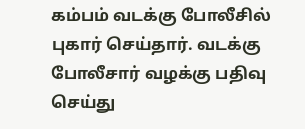கம்பம் வடக்கு போலீசில் புகார் செய்தார். வடக்கு போலீசார் வழக்கு பதிவு செய்து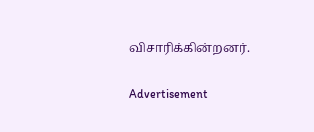விசாரிக்கின்றனர்.

Advertisement